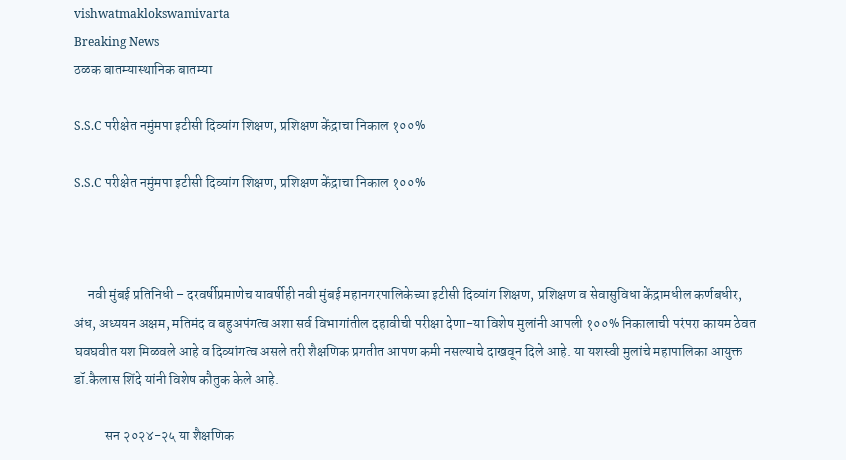vishwatmaklokswamivarta
Breaking News
ठळक बातम्यास्थानिक बातम्या

S.S.C परीक्षेत नमुंमपा इटीसी दिव्यांग शिक्षण, प्रशिक्षण केंद्राचा निकाल १००%

S.S.C परीक्षेत नमुंमपा इटीसी दिव्यांग शिक्षण, प्रशिक्षण केंद्राचा निकाल १००%



     नवी मुंबई प्रतिनिधी – दरवर्षीप्रमाणेच यावर्षीही नवी मुंबई महानगरपालिकेच्या इटीसी दिव्यांग शिक्षण, प्रशिक्षण व सेवासुविधा केंद्रामधील कर्णबधीर, अंध, अध्ययन अक्षम, मतिमंद व बहुअपंगत्व अशा सर्व विभागांतील दहावीची परीक्षा देणा-या विशेष मुलांनी आपली १००% निकालाची परंपरा कायम ठेवत घवघवीत यश मिळवले आहे व दिव्यांगत्व असले तरी शैक्षणिक प्रगतीत आपण कमी नसल्याचे दाखवून दिले आहे. या यशस्वी मुलांचे महापालिका आयुक्त डॉ.कैलास शिंदे यांनी विशेष कौतुक केले आहे.

           सन २०२४-२५ या शैक्षणिक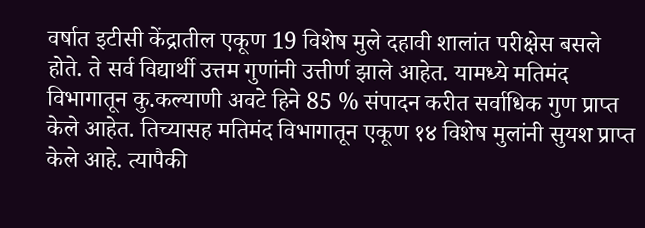वर्षात इटीसी केंद्रातील एकूण 19 विशेष मुले दहावी शालांत परीक्षेस बसले होते. ते सर्व विद्यार्थी उत्तम गुणांनी उत्तीर्ण झाले आहेत. यामध्ये मतिमंद विभागातून कु.कल्याणी अवटे हिने 85 % संपादन करीत सर्वाधिक गुण प्राप्त केले आहेत. तिच्यासह मतिमंद विभागातून एकूण १४ विशेष मुलांनी सुयश प्राप्त केले आहे. त्यापैकी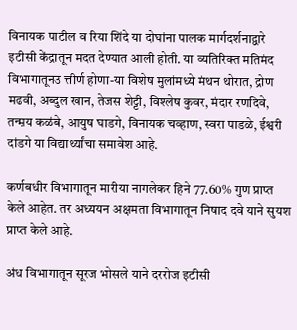विनायक पाटील व रिया शिंदे या दोघांना पालक मार्गदर्शनाद्वारे इटीसी केंद्रातून मदत देण्यात आली होती. या व्यतिरिक्त मतिमंद विभागातूनउ त्तीर्ण होणा-या विशेष मुलांमध्ये मंथन थोरात, द्रोण मढवी, अब्दुल खान, तेजस शेट्टी, विश्लेष कुवर, मंदार रणदिवे, तन्म़य कळंबे, आयुष घाडगे, विनायक चव्हाण, स्वरा पाडळे, ईश्वरी दांडगे या विद्यार्थ्यांचा समावेश आहे.

कर्णबधीर विभागातून मारीया नागलेकर हिने 77.60% गुण प्राप्त केले आहेत. तर अध्ययन अक्षमता विभागातून निषाद दवे याने सुयश प्राप्त केले आहे.

अंध विभागातून सूरज भोसले याने दररोज इटीसी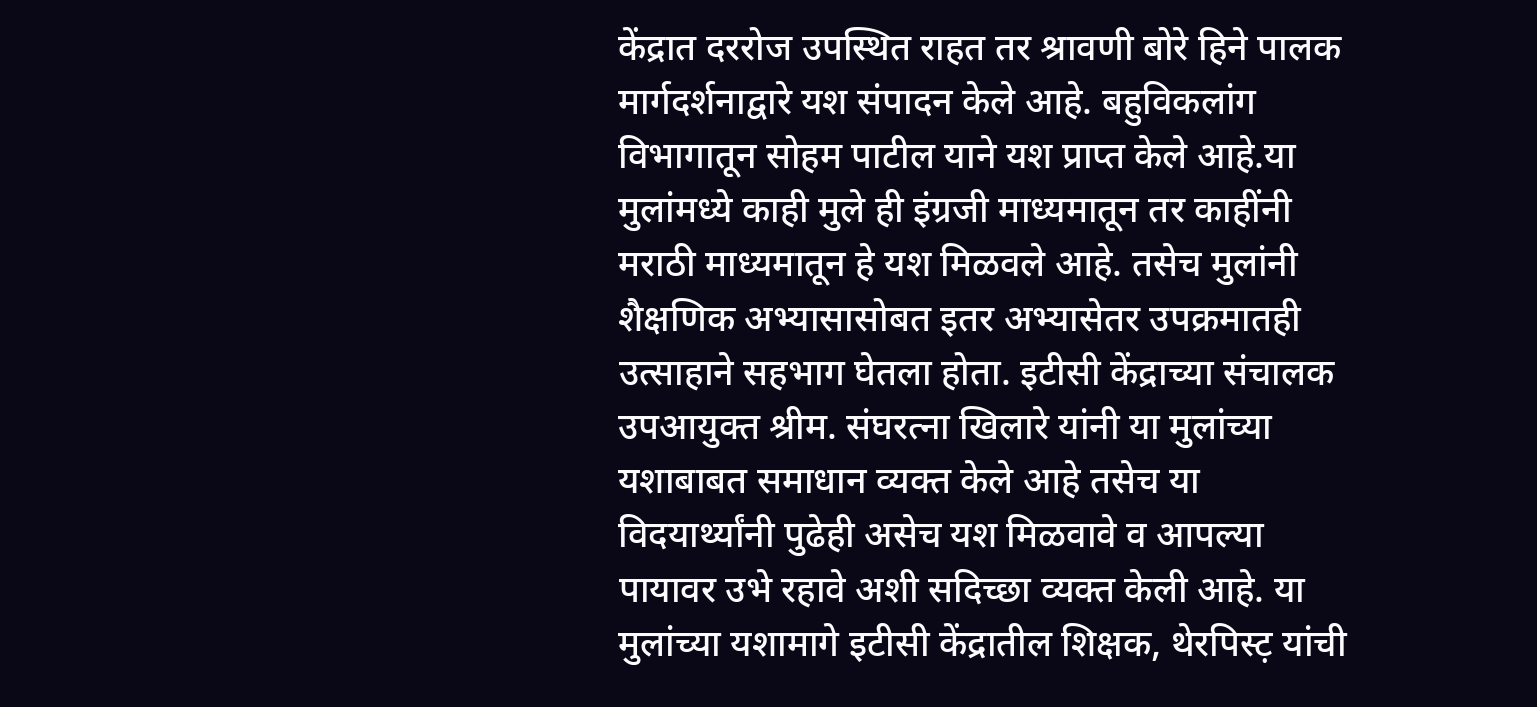केंद्रात दररोज उपस्थित राहत तर श्रावणी बोरे हिने पालक मार्गदर्शनाद्वारे यश संपादन केले आहे. बहुविकलांग विभागातून सोहम पाटील याने यश प्राप्त केले आहे.या मुलांमध्ये काही मुले ही इंग्रजी माध्यमातून तर काहींनी मराठी माध्यमातून हे यश मिळवले आहे. तसेच मुलांनी शैक्षणिक अभ्यासासोबत इतर अभ्यासेतर उपक्रमातही उत्साहाने सहभाग घेतला होता. इटीसी केंद्राच्या संचालक उपआयुक्त श्रीम. संघरत्ना खिलारे यांनी या मुलांच्या यशाबाबत समाधान व्यक्त केले आहे तसेच या विदयार्थ्यांनी पुढेही असेच यश मिळवावे व आपल्या पायावर उभे रहावे अशी सदिच्छा व्यक्त केली आहे. या मुलांच्या यशामागे इटीसी केंद्रातील शिक्षक, थेरपिस्ट़ यांची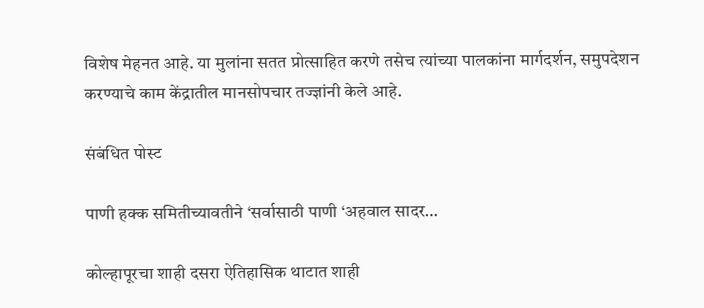विशेष मेहनत आहे. या मुलांना सतत प्रोत्साहित करणे तसेच त्यांच्या पालकांना मार्गदर्शन, समुपदेशन करण्याचे काम केंद्रातील मानसोपचार तज्ज्ञांनी केले आहे.

संबंधित पोस्ट

पाणी हक्क समितीच्यावतीने ‘सर्वासाठी पाणी ‘अहवाल सादर…

कोल्हापूरचा शाही दसरा ऐतिहासिक थाटात शाही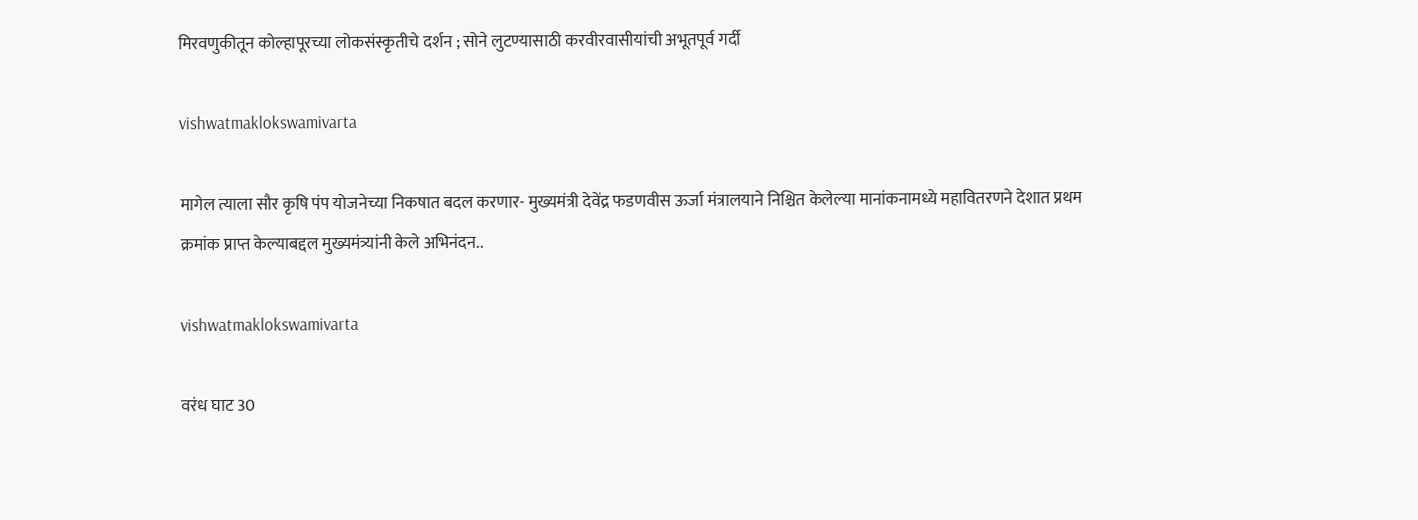मिरवणुकीतून कोल्हापूरच्या लोकसंस्कृतीचे दर्शन ; सोने लुटण्यासाठी करवीरवासीयांची अभूतपूर्व गर्दी

vishwatmaklokswamivarta

मागेल त्याला सौर कृषि पंप योजनेच्या निकषात बदल करणार- मुख्यमंत्री देवेंद्र फडणवीस ऊर्जा मंत्रालयाने निश्चित केलेल्या मानांकनामध्ये महावितरणने देशात प्रथम क्रमांक प्राप्त केल्याबद्दल मुख्यमंत्र्यांनी केले अभिनंदन..

vishwatmaklokswamivarta

वरंध घाट 30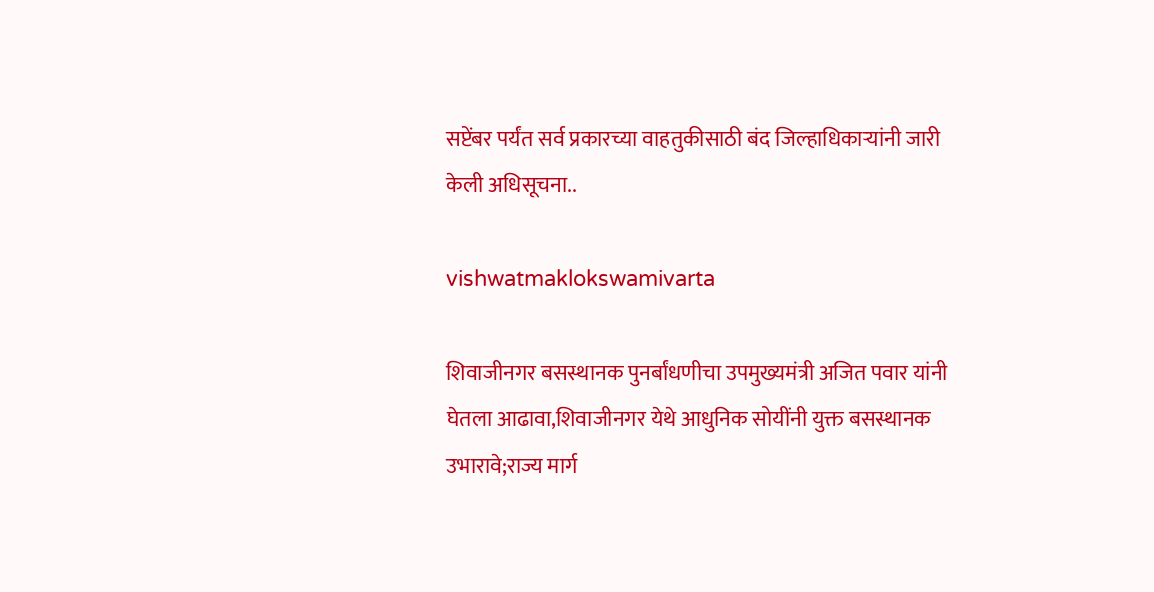सप्टेंबर पर्यंत सर्व प्रकारच्या वाहतुकीसाठी बंद जिल्हाधिकाऱ्यांनी जारी केली अधिसूचना..

vishwatmaklokswamivarta

शिवाजीनगर बसस्थानक पुनर्बांधणीचा उपमुख्यमंत्री अजित पवार यांनी घेतला आढावा,शिवाजीनगर येथे आधुनिक सोयींनी युक्त बसस्थानक उभारावे;राज्य मार्ग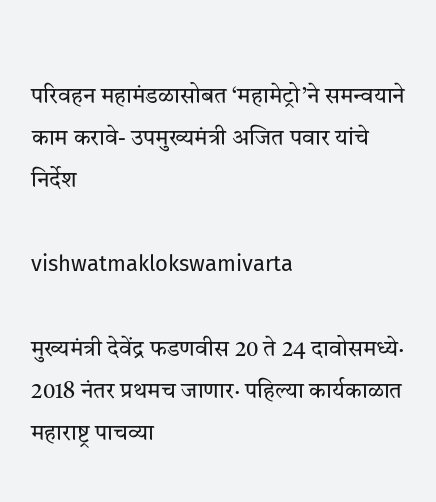परिवहन महामंडळासोबत ‘महामेट्रो’ने समन्वयाने काम करावे- उपमुख्यमंत्री अजित पवार यांचे निर्देश

vishwatmaklokswamivarta

मुख्यमंत्री देवेंद्र फडणवीस 20 ते 24 दावोसमध्ये· 2018 नंतर प्रथमच जाणार· पहिल्या कार्यकाळात महाराष्ट्र पाचव्या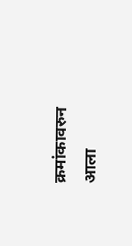क्रमांकावरुन आला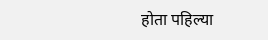होता पहिल्या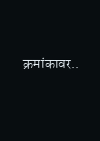क्रमांकावर..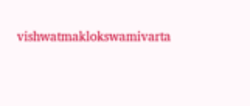vishwatmaklokswamivarta